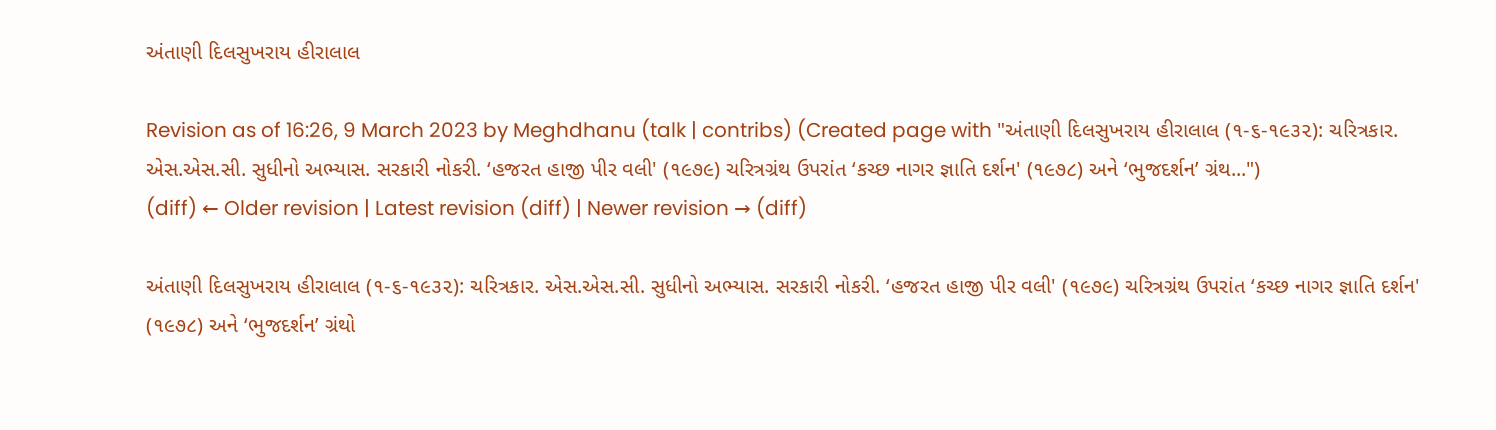અંતાણી દિલસુખરાય હીરાલાલ

Revision as of 16:26, 9 March 2023 by Meghdhanu (talk | contribs) (Created page with "અંતાણી દિલસુખરાય હીરાલાલ (૧-૬-૧૯૩૨): ચરિત્રકાર. એસ.એસ.સી. સુધીનો અભ્યાસ. સરકારી નોકરી. ‘હજરત હાજી પીર વલી' (૧૯૭૯) ચરિત્રગ્રંથ ઉપરાંત ‘કચ્છ નાગર જ્ઞાતિ દર્શન' (૧૯૭૮) અને ‘ભુજદર્શન’ ગ્રંથ...")
(diff) ← Older revision | Latest revision (diff) | Newer revision → (diff)

અંતાણી દિલસુખરાય હીરાલાલ (૧-૬-૧૯૩૨): ચરિત્રકાર. એસ.એસ.સી. સુધીનો અભ્યાસ. સરકારી નોકરી. ‘હજરત હાજી પીર વલી' (૧૯૭૯) ચરિત્રગ્રંથ ઉપરાંત ‘કચ્છ નાગર જ્ઞાતિ દર્શન' (૧૯૭૮) અને ‘ભુજદર્શન’ ગ્રંથો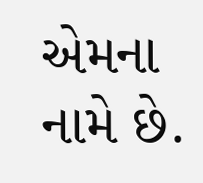એમના નામે છે.